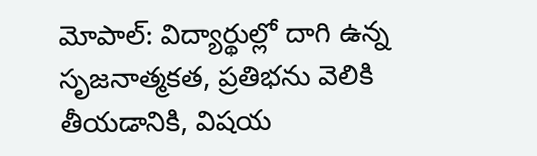మోపాల్: విద్యార్థుల్లో దాగి ఉన్న సృజనాత్మకత, ప్రతిభను వెలికి తీయడానికి, విషయ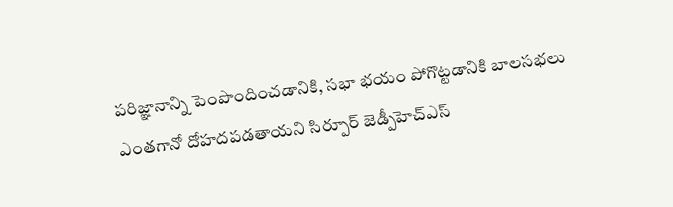పరిజ్ఞానాన్ని పెంపొందించడానికి, సభా భయం పోగొట్టడానికి బాలసభలు ఎంతగానో దోహదపడతాయని సిర్పూర్ జెడ్పీహెచ్ఎస్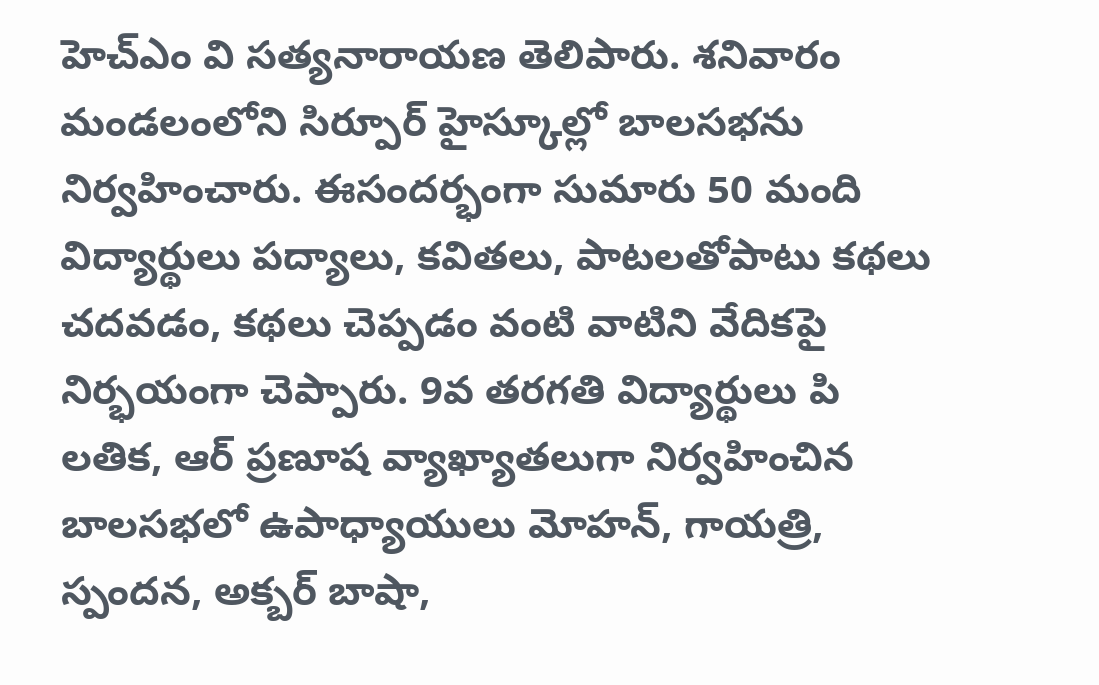హెచ్ఎం వి సత్యనారాయణ తెలిపారు. శనివారం మండలంలోని సిర్పూర్ హైస్కూల్లో బాలసభను నిర్వహించారు. ఈసందర్భంగా సుమారు 50 మంది విద్యార్థులు పద్యాలు, కవితలు, పాటలతోపాటు కథలు చదవడం, కథలు చెప్పడం వంటి వాటిని వేదికపై నిర్భయంగా చెప్పారు. 9వ తరగతి విద్యార్థులు పి లతిక, ఆర్ ప్రణూష వ్యాఖ్యాతలుగా నిర్వహించిన బాలసభలో ఉపాధ్యాయులు మోహన్, గాయత్రి, స్పందన, అక్బర్ బాషా,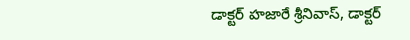డాక్టర్ హజారే శ్రీనివాస్, డాక్టర్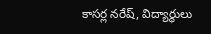కాసర్ల నరేష్, విద్యార్థులు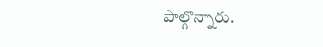పాల్గొన్నారు.